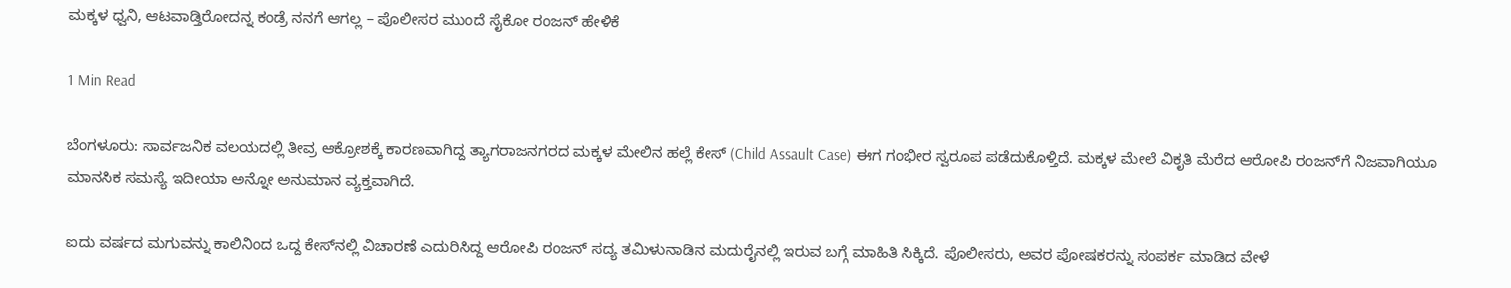ಮಕ್ಕಳ ಧ್ವನಿ, ಆಟವಾಡ್ತಿರೋದನ್ನ ಕಂಡ್ರೆ ನನಗೆ ಆಗಲ್ಲ – ಪೊಲೀಸರ ಮುಂದೆ ಸೈಕೋ ರಂಜನ್ ಹೇಳಿಕೆ

1 Min Read

ಬೆಂಗಳೂರು: ಸಾರ್ವಜನಿಕ ವಲಯದಲ್ಲಿ ತೀವ್ರ ಆಕ್ರೋಶಕ್ಕೆ ಕಾರಣವಾಗಿದ್ದ ತ್ಯಾಗರಾಜನಗರದ ಮಕ್ಕಳ ಮೇಲಿನ ಹಲ್ಲೆ ಕೇಸ್ (Child Assault Case) ಈಗ ಗಂಭೀರ ಸ್ವರೂಪ ಪಡೆದುಕೊಳ್ತಿದೆ. ಮಕ್ಕಳ ಮೇಲೆ ವಿಕೃತಿ ಮೆರೆದ ಆರೋಪಿ ರಂಜನ್‌ಗೆ ನಿಜವಾಗಿಯೂ ಮಾನಸಿಕ ಸಮಸ್ಯೆ ಇದೀಯಾ ಅನ್ನೋ ಅನುಮಾನ ವ್ಯಕ್ತವಾಗಿದೆ.

ಐದು ವರ್ಷದ ಮಗುವನ್ನು ಕಾಲಿನಿಂದ ಒದ್ದ ಕೇಸ್‌ನಲ್ಲಿ ವಿಚಾರಣೆ ಎದುರಿಸಿದ್ದ ಆರೋಪಿ ರಂಜನ್ ಸದ್ಯ ತಮಿಳುನಾಡಿನ ಮದುರೈನಲ್ಲಿ ಇರುವ ಬಗ್ಗೆ ಮಾಹಿತಿ ಸಿಕ್ಕಿದೆ. ಪೊಲೀಸರು, ಅವರ ಪೋಷಕರನ್ನು ಸಂಪರ್ಕ ಮಾಡಿದ ವೇಳೆ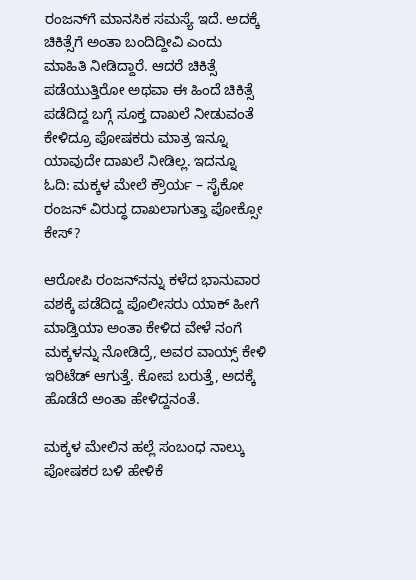ರಂಜನ್‌ಗೆ ಮಾನಸಿಕ ಸಮಸ್ಯೆ ಇದೆ. ಅದಕ್ಕೆ ಚಿಕಿತ್ಸೆಗೆ ಅಂತಾ ಬಂದಿದ್ದೀವಿ ಎಂದು ಮಾಹಿತಿ ನೀಡಿದ್ದಾರೆ. ಆದರೆ ಚಿಕಿತ್ಸೆ ಪಡೆಯುತ್ತಿರೋ ಅಥವಾ ಈ‌ ಹಿಂದೆ ಚಿಕಿತ್ಸೆ ಪಡೆದಿದ್ದ ಬಗ್ಗೆ ಸೂಕ್ತ ದಾಖಲೆ ನೀಡುವಂತೆ ಕೇಳಿದ್ರೂ ಪೋಷಕರು ಮಾತ್ರ ಇನ್ನೂ ಯಾವುದೇ ದಾಖಲೆ ನೀಡಿಲ್ಲ. ಇದನ್ನೂ ಓದಿ: ಮಕ್ಕಳ ಮೇಲೆ ಕ್ರೌರ್ಯ – ಸೈಕೋ ರಂಜನ್ ವಿರುದ್ಧ ದಾಖಲಾಗುತ್ತಾ ಪೋಕ್ಸೋ ಕೇಸ್‌?

ಆರೋಪಿ ರಂಜನ್‌ನನ್ನು ಕಳೆದ ಭಾನುವಾರ ವಶಕ್ಕೆ ಪಡೆದಿದ್ದ ಪೊಲೀಸರು ಯಾಕ್ ಹೀಗೆ ಮಾಡ್ತಿಯಾ ಅಂತಾ ಕೇಳಿದ ವೇಳೆ ನಂಗೆ ಮಕ್ಕಳನ್ನು ನೋಡಿದ್ರೆ, ಅವರ ವಾಯ್ಸ್ ಕೇಳಿ ಇರಿಟೆಡ್ ಆಗುತ್ತೆ. ಕೋಪ ಬರುತ್ತೆ, ಅದಕ್ಕೆ ಹೊಡೆದೆ ಅಂತಾ ಹೇಳಿದ್ದನಂತೆ.

ಮಕ್ಕಳ ಮೇಲಿನ ಹಲ್ಲೆ ಸಂಬಂಧ ನಾಲ್ಕು ಪೋಷಕರ ಬಳಿ‌ ಹೇಳಿಕೆ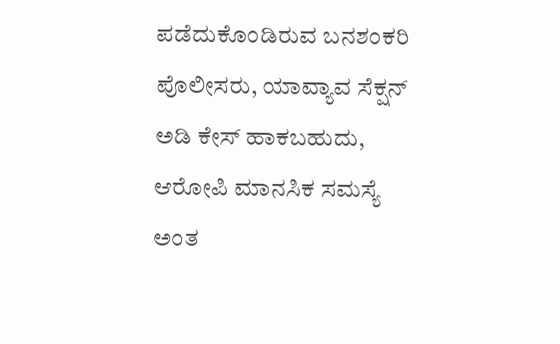ಪಡೆದುಕೊಂಡಿರುವ ಬನಶಂಕರಿ ಪೊಲೀಸರು, ಯಾವ್ಯಾವ ಸೆಕ್ಷನ್ ಅಡಿ ಕೇಸ್‌ ಹಾಕಬಹುದು, ಆರೋಪಿ ಮಾನಸಿಕ ಸಮಸ್ಯೆ ಅಂತ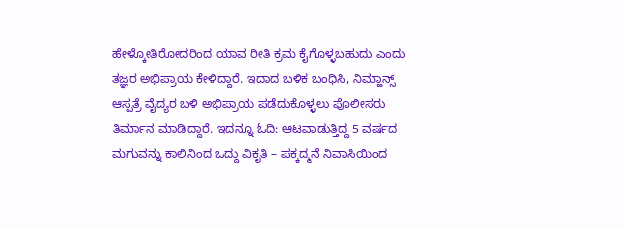ಹೇಳ್ಕೋತಿರೋದರಿಂದ ಯಾವ ರೀತಿ ಕ್ರಮ ಕೈಗೊಳ್ಳಬಹುದು ಎಂದು ತಜ್ಞರ ಅಭಿಪ್ರಾಯ ಕೇಳಿದ್ದಾರೆ. ಇದಾದ ಬಳಿಕ ಬಂಧಿಸಿ, ನಿಮ್ಹಾನ್ಸ್ ಆಸ್ಪತ್ರೆ ವೈದ್ಯರ ಬಳಿ ಅಭಿಪ್ರಾಯ ಪಡೆದುಕೊಳ್ಳಲು ಪೊಲೀಸರು ತಿರ್ಮಾನ ಮಾಡಿದ್ದಾರೆ. ಇದನ್ನೂ ಓದಿ: ಆಟವಾಡುತ್ತಿದ್ದ 5 ವರ್ಷದ ಮಗುವನ್ನು ಕಾಲಿನಿಂದ ಒದ್ದು ವಿಕೃತಿ – ಪಕ್ಕದ್ಮನೆ ನಿವಾಸಿಯಿಂದ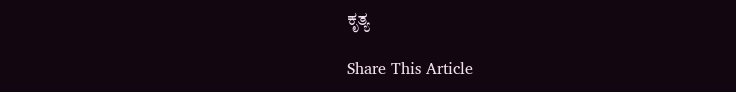ಕೃತ್ಯ

Share This Article